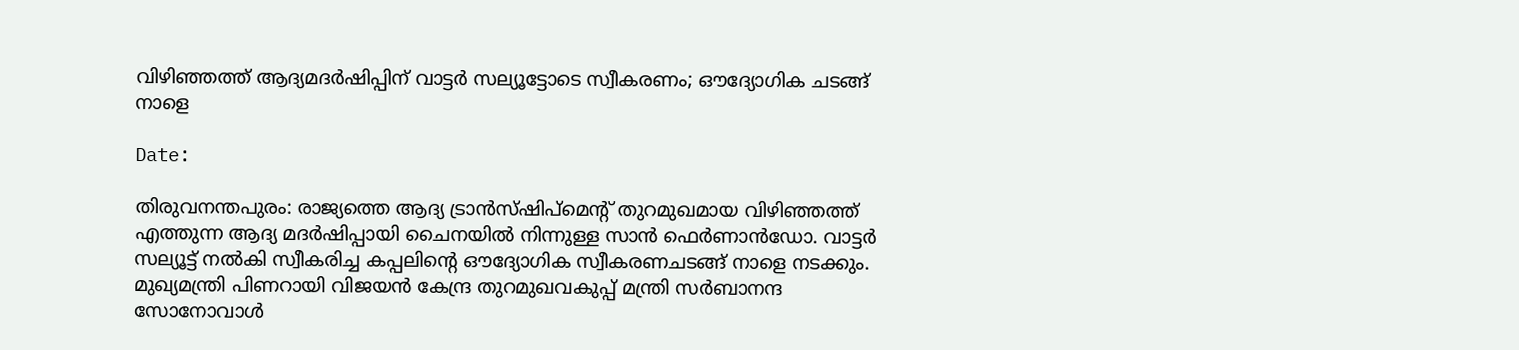വിഴിഞ്ഞത്ത് ആദ്യമദര്‍ഷിപ്പിന് വാട്ടര്‍ സല്യൂട്ടോടെ സ്വീകരണം; ഔദ്യോഗിക ചടങ്ങ് നാളെ

Date:

തിരുവനന്തപുരം: രാജ്യത്തെ ആദ്യ ട്രാന്‍സ്ഷിപ്മെന്റ് തുറമുഖമായ വിഴിഞ്ഞത്ത് എത്തുന്ന ആദ്യ മദര്‍ഷിപ്പായി ചൈനയില്‍ നിന്നുള്ള സാന്‍ ഫെര്‍ണാന്‍ഡോ. വാട്ടര്‍ സല്യൂട്ട് നല്‍കി സ്വീകരിച്ച കപ്പലിന്റെ ഔദ്യോഗിക സ്വീകരണചടങ്ങ് നാളെ നടക്കും. മുഖ്യമന്ത്രി പിണറായി വിജയന്‍ കേന്ദ്ര തുറമുഖവകുപ്പ് മന്ത്രി സര്‍ബാനന്ദ സോനോവാള്‍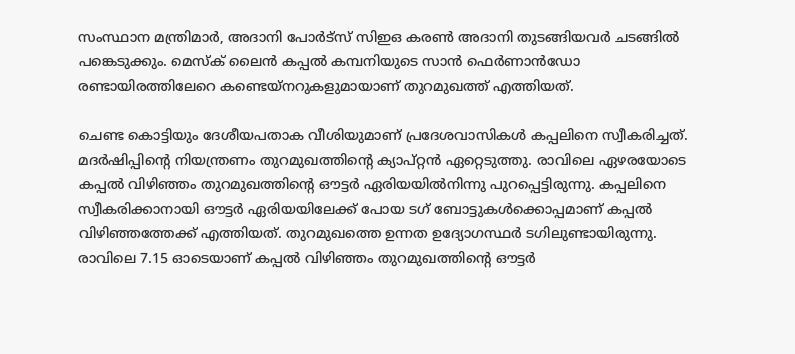സംസ്ഥാന മന്ത്രിമാര്‍, അദാനി പോര്‍ട്സ് സിഇഒ കരണ്‍ അദാനി തുടങ്ങിയവര്‍ ചടങ്ങില്‍ പങ്കെടുക്കും. മെസ്‌ക് ലൈന്‍ കപ്പല്‍ കമ്പനിയുടെ സാന്‍ ഫെര്‍ണാന്‍ഡോ രണ്ടായിരത്തിലേറെ കണ്ടെയ്നറുകളുമായാണ് തുറമുഖത്ത് എത്തിയത്.

ചെണ്ട കൊട്ടിയും ദേശീയപതാക വീശിയുമാണ് പ്രദേശവാസികള്‍ കപ്പലിനെ സ്വീകരിച്ചത്. മദര്‍ഷിപ്പിന്റെ നിയന്ത്രണം തുറമുഖത്തിന്റെ ക്യാപ്റ്റന്‍ ഏറ്റെടുത്തു. രാവിലെ ഏഴരയോടെ കപ്പല്‍ വിഴിഞ്ഞം തുറമുഖത്തിന്റെ ഔട്ടര്‍ ഏരിയയില്‍നിന്നു പുറപ്പെട്ടിരുന്നു. കപ്പലിനെ സ്വീകരിക്കാനായി ഔട്ടര്‍ ഏരിയയിലേക്ക് പോയ ടഗ് ബോട്ടുകള്‍ക്കൊപ്പമാണ് കപ്പല്‍ വിഴിഞ്ഞത്തേക്ക് എത്തിയത്. തുറമുഖത്തെ ഉന്നത ഉദ്യോഗസ്ഥര്‍ ടഗിലുണ്ടായിരുന്നു. രാവിലെ 7.15 ഓടെയാണ് കപ്പല്‍ വിഴിഞ്ഞം തുറമുഖത്തിന്റെ ഔട്ടര്‍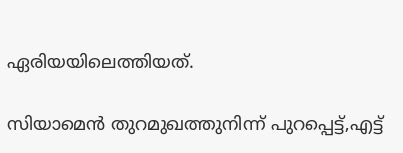ഏരിയയിലെത്തിയത്.

സിയാമെന്‍ തുറമുഖത്തുനിന്ന് പുറപ്പെട്ട്,എട്ട്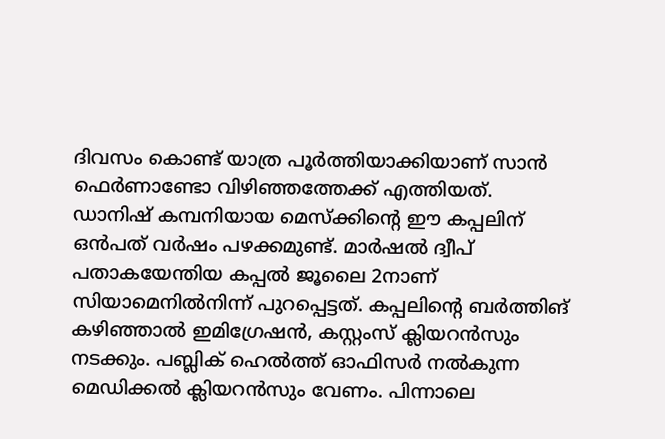ദിവസം കൊണ്ട് യാത്ര പൂര്‍ത്തിയാക്കിയാണ് സാന്‍ ഫെര്‍ണാണ്ടോ വിഴിഞ്ഞത്തേക്ക് എത്തിയത്. ഡാനിഷ് കമ്പനിയായ മെസ്‌ക്കിന്റെ ഈ കപ്പലിന് ഒന്‍പത് വര്‍ഷം പഴക്കമുണ്ട്. മാര്‍ഷല്‍ ദ്വീപ് പതാകയേന്തിയ കപ്പല്‍ ജൂലൈ 2നാണ് സിയാമെനില്‍നിന്ന് പുറപ്പെട്ടത്. കപ്പലിന്റെ ബര്‍ത്തിങ് കഴിഞ്ഞാല്‍ ഇമിഗ്രേഷന്‍, കസ്റ്റംസ് ക്ലിയറന്‍സും നടക്കും. പബ്ലിക് ഹെല്‍ത്ത് ഓഫിസര്‍ നല്‍കുന്ന മെഡിക്കല്‍ ക്ലിയറന്‍സും വേണം. പിന്നാലെ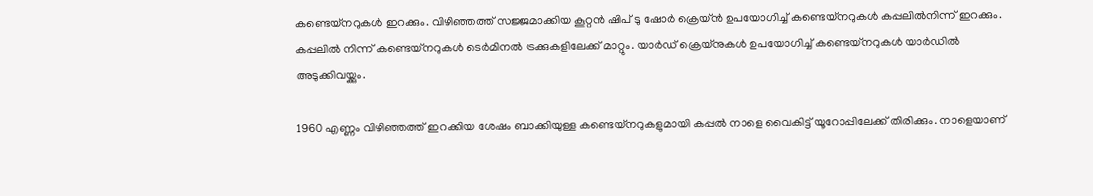കണ്ടെയ്‌നറുകള്‍ ഇറക്കും. വിഴിഞ്ഞത്ത് സജ്ജമാക്കിയ കൂറ്റന്‍ ഷിപ് ടു ഷോര്‍ ക്രെയ്ന്‍ ഉപയോഗിച്ച് കണ്ടെയ്‌നറുകള്‍ കപ്പലില്‍നിന്ന് ഇറക്കും. കപ്പലില്‍ നിന്ന് കണ്ടെയ്‌നറുകള്‍ ടെര്‍മിനല്‍ ട്രക്കുകളിലേക്ക് മാറ്റും. യാര്‍ഡ് ക്രെയ്‌നുകള്‍ ഉപയോഗിച്ച് കണ്ടെയ്‌നറുകള്‍ യാര്‍ഡില്‍ അടുക്കിവയ്ക്കും.

1960 എണ്ണം വിഴിഞ്ഞത്ത് ഇറക്കിയ ശേഷം ബാക്കിയുള്ള കണ്ടെയ്നറുകളുമായി കപ്പല്‍ നാളെ വൈകിട്ട് യൂറോപ്പിലേക്ക് തിരിക്കും. നാളെയാണ്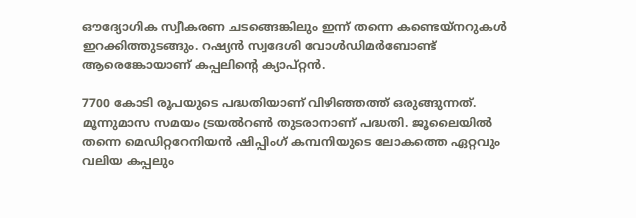ഔദ്യോഗിക സ്വീകരണ ചടങ്ങെങ്കിലും ഇന്ന് തന്നെ കണ്ടെയ്നറുകള്‍ ഇറക്കിത്തുടങ്ങും. റഷ്യന്‍ സ്വദേശി വോള്‍ഡിമര്‍ബോണ്ട് ആരെങ്കോയാണ് കപ്പലിന്റെ ക്യാപ്റ്റന്‍.

7700 കോടി രൂപയുടെ പദ്ധതിയാണ് വിഴിഞ്ഞത്ത് ഒരുങ്ങുന്നത്. മൂന്നുമാസ സമയം ട്രയല്‍റണ്‍ തുടരാനാണ് പദ്ധതി. ജൂലൈയില്‍ തന്നെ മെഡിറ്ററേനിയന്‍ ഷിപ്പിംഗ് കമ്പനിയുടെ ലോകത്തെ ഏറ്റവും വലിയ കപ്പലും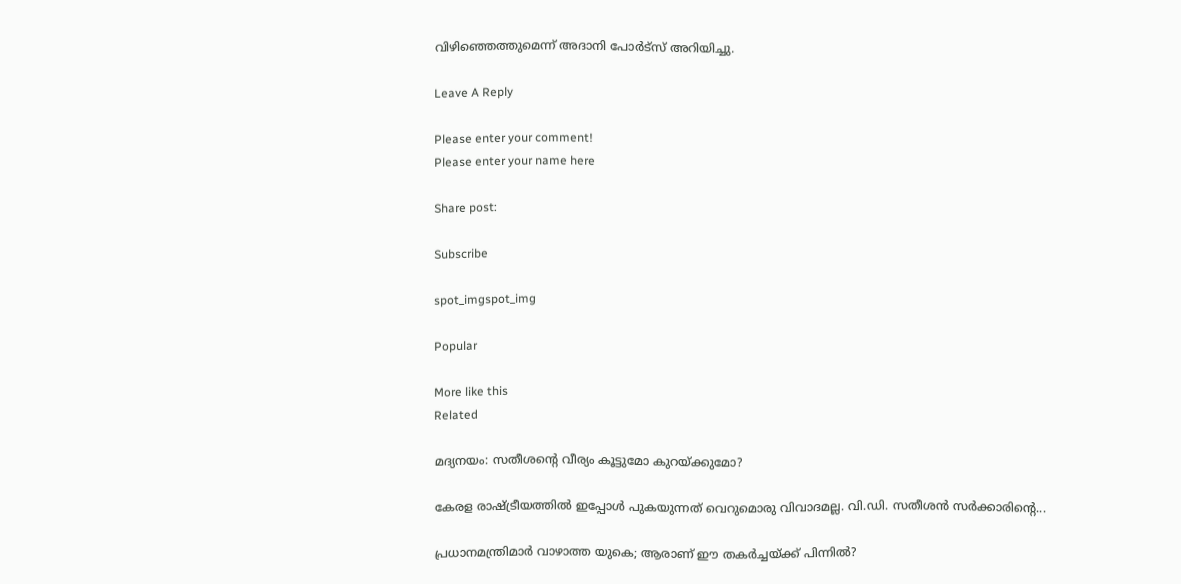വിഴിഞ്ഞെത്തുമെന്ന് അദാനി പോര്‍ട്സ് അറിയിച്ചു.

Leave A Reply

Please enter your comment!
Please enter your name here

Share post:

Subscribe

spot_imgspot_img

Popular

More like this
Related

മദ്യനയം: സതീശന്റെ വീര്യം കൂട്ടുമോ കുറയ്ക്കുമോ?

കേരള രാഷ്ട്രീയത്തില്‍ ഇപ്പോള്‍ പുകയുന്നത് വെറുമൊരു വിവാദമല്ല. വി.ഡി. സതീശന്‍ സര്‍ക്കാരിന്റെ...

പ്രധാനമന്ത്രിമാര്‍ വാഴാത്ത യുകെ; ആരാണ് ഈ തകര്‍ച്ചയ്ക്ക് പിന്നില്‍?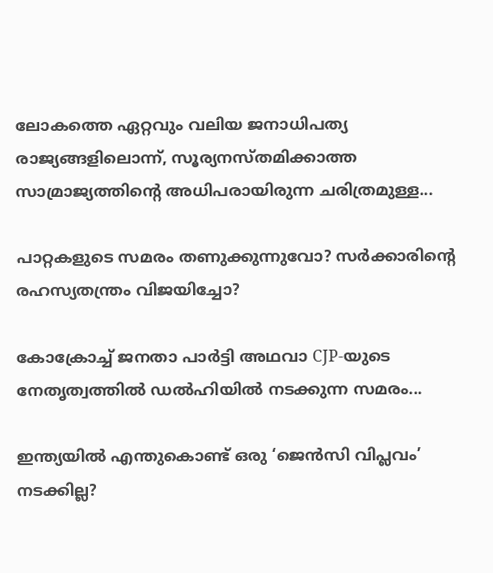ലോകത്തെ ഏറ്റവും വലിയ ജനാധിപത്യ രാജ്യങ്ങളിലൊന്ന്, സൂര്യനസ്തമിക്കാത്ത സാമ്രാജ്യത്തിന്റെ അധിപരായിരുന്ന ചരിത്രമുള്ള...

പാറ്റകളുടെ സമരം തണുക്കുന്നുവോ? സര്‍ക്കാരിന്റെ രഹസ്യതന്ത്രം വിജയിച്ചോ?

കോക്രോച്ച് ജനതാ പാര്‍ട്ടി അഥവാ CJP-യുടെ നേതൃത്വത്തില്‍ ഡല്‍ഹിയില്‍ നടക്കുന്ന സമരം...

ഇന്ത്യയില്‍ എന്തുകൊണ്ട് ഒരു ‘ജെന്‍സി വിപ്ലവം’ നടക്കില്ല?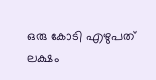ഒരു കോടി എഴുപത് ലക്ഷം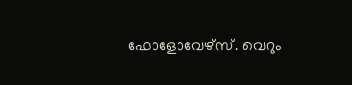ഫോളോവേഴ്സ്. വെറും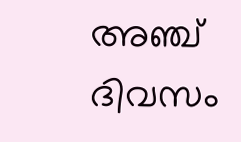അഞ്ച് ദിവസം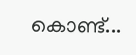കൊണ്ട്...